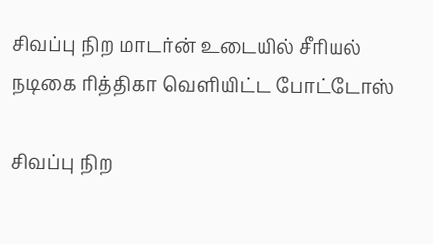சிவப்பு நிற மாடர்ன் உடையில் சீரியல் நடிகை ரித்திகா வெளியிட்ட போட்டோஸ்

சிவப்பு நிற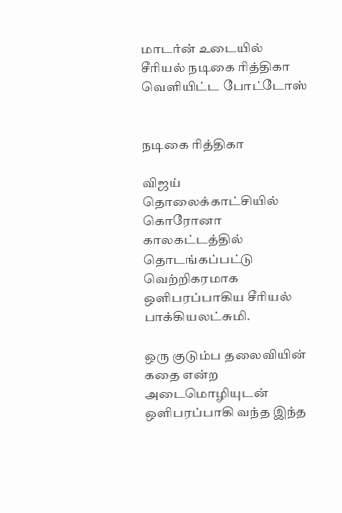மாடர்ன் உடையில் சீரியல் நடிகை ரித்திகா வெளியிட்ட போட்டோஸ்


நடிகை ரித்திகா

விஜய் தொலைக்காட்சியில் கொரோனா காலகட்டத்தில் தொடங்கப்பட்டு வெற்றிகரமாக ஒளிபரப்பாகிய சீரியல் பாக்கியலட்சுமி.

ஒரு குடும்ப தலைவியின் கதை என்ற அடைமொழியுடன் ஒளிபரப்பாகி வந்த இந்த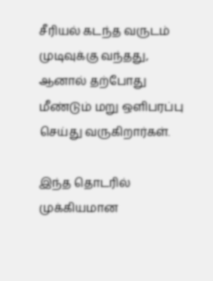சீரியல் கடந்த வருடம் முடிவுக்கு வந்தது, ஆனால் தற்போது மீண்டும் மறு ஒளிபரப்பு செய்து வருகிறார்கள்.

இந்த தொடரில் முக்கியமான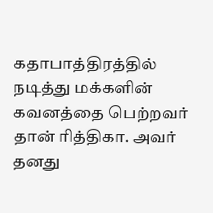கதாபாத்திரத்தில் நடித்து மக்களின் கவனத்தை பெற்றவர் தான் ரித்திகா. அவர் தனது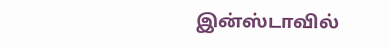இன்ஸ்டாவில்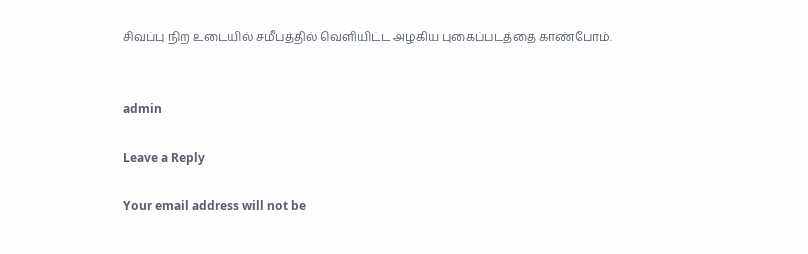சிவப்பு நிற உடையில் சமீபத்தில் வெளியிட்ட அழகிய புகைப்படத்தை காண்போம்.


admin

Leave a Reply

Your email address will not be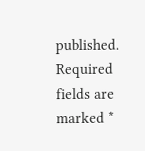published. Required fields are marked *